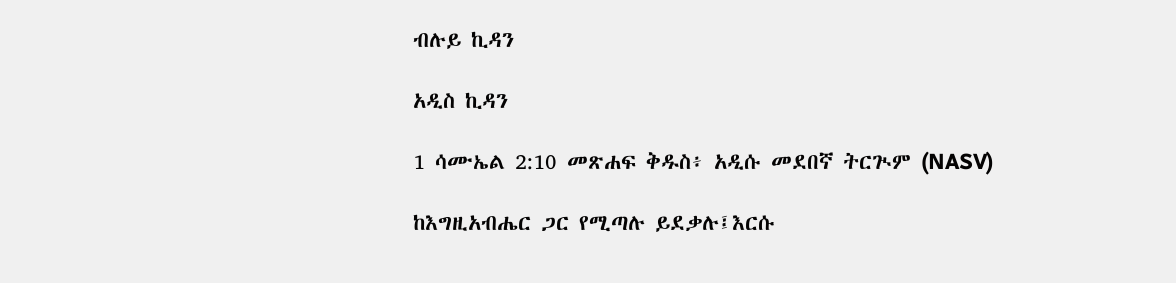ብሉይ ኪዳን

አዲስ ኪዳን

1 ሳሙኤል 2:10 መጽሐፍ ቅዱስ፥ አዲሱ መደበኛ ትርጒም (NASV)

ከእግዚአብሔር ጋር የሚጣሉ ይደቃሉ፤እርሱ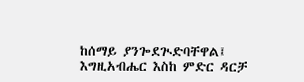ከሰማይ ያንጐደጒድባቸዋል፤ እግዚአብሔር እስከ ምድር ዳርቻ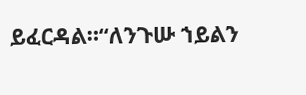ይፈርዳል።“ለንጉሡ ኀይልን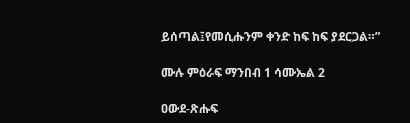ይሰጣል፤የመሲሑንም ቀንድ ከፍ ከፍ ያደርጋል።”

ሙሉ ምዕራፍ ማንበብ 1 ሳሙኤል 2

ዐውደ-ጽሑፍ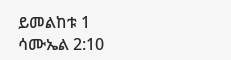ይመልከቱ 1 ሳሙኤል 2:10